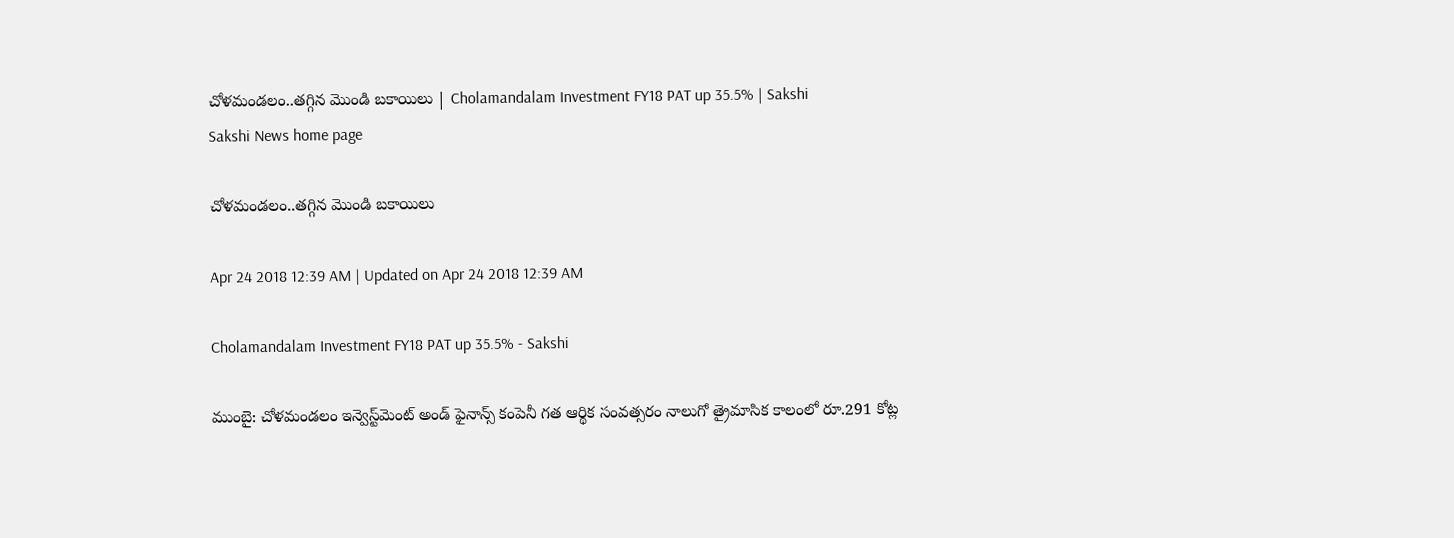చోళమండలం..తగ్గిన మొండి బకాయిలు | Cholamandalam Investment FY18 PAT up 35.5% | Sakshi
Sakshi News home page

చోళమండలం..తగ్గిన మొండి బకాయిలు

Apr 24 2018 12:39 AM | Updated on Apr 24 2018 12:39 AM

Cholamandalam Investment FY18 PAT up 35.5% - Sakshi

ముంబై: చోళమండలం ఇన్వెస్ట్‌మెంట్‌ అండ్‌ ఫైనాన్స్‌ కంపెనీ గత ఆర్థిక సంవత్సరం నాలుగో త్రైమాసిక కాలంలో రూ.291 కోట్ల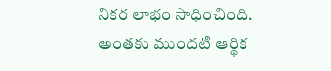నికర లాభం సాధించింది. అంతకు ముందటి ఆర్థిక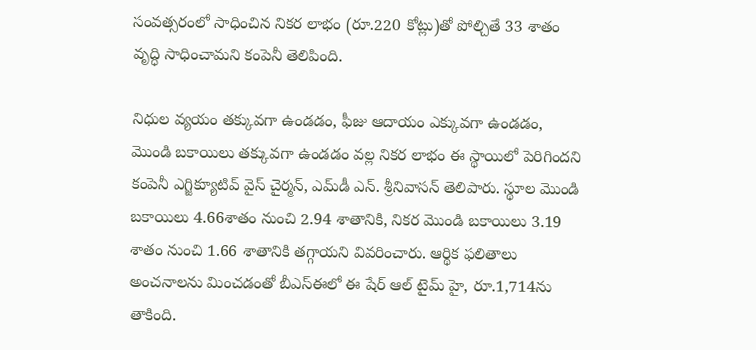సంవత్సరంలో సాధించిన నికర లాభం (రూ.220 కోట్లు)తో పోల్చితే 33 శాతం వృద్ధి సాధించామని కంపెనీ తెలిపింది.

నిధుల వ్యయం తక్కువగా ఉండడం, ఫీజు ఆదాయం ఎక్కువగా ఉండడం, మొండి బకాయిలు తక్కువగా ఉండడం వల్ల నికర లాభం ఈ స్థాయిలో పెరిగిందని  కంపెనీ ఎగ్జిక్యూటివ్‌ వైస్‌ చైర్మన్, ఎమ్‌డీ ఎన్‌. శ్రీనివాసన్‌ తెలిపారు. స్థూల మొండి బకాయిలు 4.66శాతం నుంచి 2.94 శాతానికి, నికర మొండి బకాయిలు 3.19 శాతం నుంచి 1.66 శాతానికి తగ్గాయని వివరించారు. ఆర్థిక ఫలితాలు అంచనాలను మించడంతో బీఎస్‌ఈలో ఈ షేర్‌ ఆల్‌ టైమ్‌ హై, రూ.1,714ను తాకింది.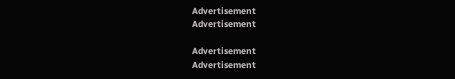Advertisement
Advertisement

Advertisement
Advertisement